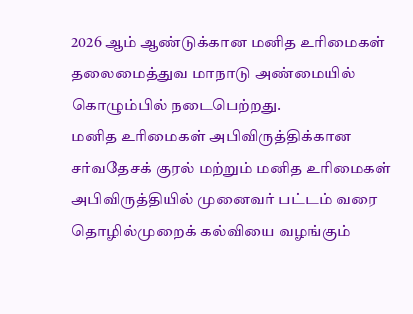2026 ஆம் ஆண்டுக்கான மனித உரிமைகள் தலைமைத்துவ மாநாடு அண்மையில் கொழும்பில் நடைபெற்றது.
மனித உரிமைகள் அபிவிருத்திக்கான சர்வதேசக் குரல் மற்றும் மனித உரிமைகள் அபிவிருத்தியில் முனைவர் பட்டம் வரை தொழில்முறைக் கல்வியை வழங்கும்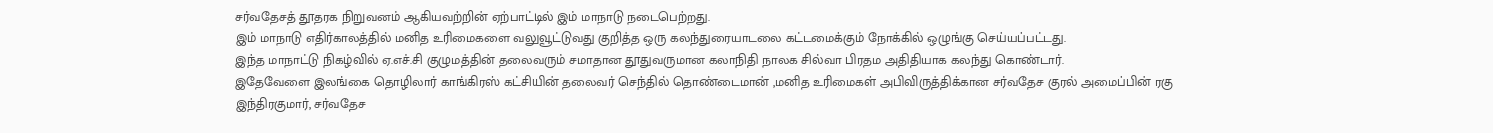சர்வதேசத் தூதரக நிறுவனம் ஆகியவற்றின் ஏற்பாட்டில் இம் மாநாடு நடைபெற்றது.
இம் மாநாடு எதிர்காலத்தில் மனித உரிமைகளை வலுவூட்டுவது குறித்த ஒரு கலந்துரையாடலை கட்டமைக்கும் நோக்கில் ஒழுங்கு செய்யப்பட்டது.
இந்த மாநாட்டு நிகழ்வில் ஏ.எச்.சி குழுமத்தின் தலைவரும் சமாதான தூதுவருமான கலாநிதி நாலக சில்வா பிரதம அதிதியாக கலந்து கொண்டார்.
இதேவேளை இலங்கை தொழிலார் காங்கிரஸ் கட்சியின் தலைவர் செந்தில் தொண்டைமான் ,மனித உரிமைகள் அபிவிருத்திக்கான சர்வதேச குரல் அமைப்பின் ரகு இந்திரகுமார், சர்வதேச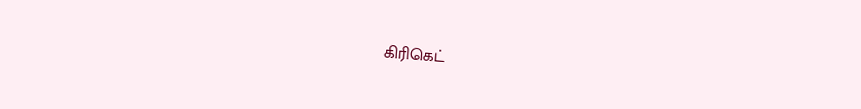கிரிகெட்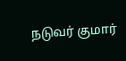நடுவர் குமார்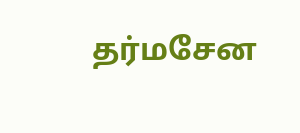தர்மசேன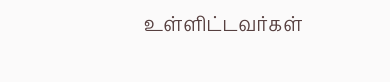உள்ளிட்டவர்கள்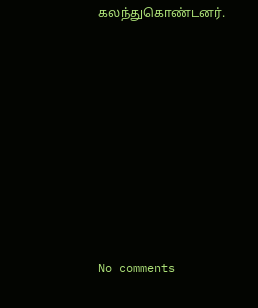கலந்துகொண்டனர்.









No comments